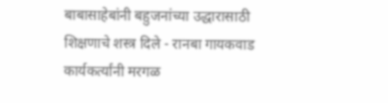बाबासाहेबांनी बहुजनांच्या उद्धारासाठी शिक्षणाचे शस्त्र दिले - रानबा गायकवाड
कार्यकर्त्यांनी मरगळ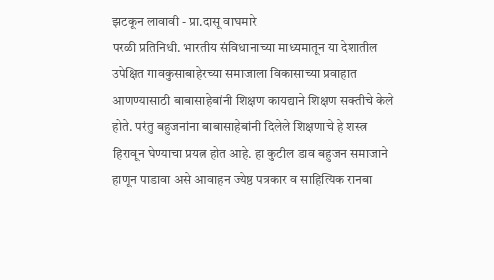झटकून लावावी - प्रा.दासू वाघमारे
परळी प्रतिनिधी. भारतीय संविधानाच्या माध्यमातून या देशातील उपेक्षित गावकुसाबाहेरच्या समाजाला विकासाच्या प्रवाहात आणण्यासाठी बाबासाहेबांनी शिक्षण कायद्याने शिक्षण सक्तीचे केले होते. परंतु बहुजनांना बाबासाहेबांनी दिलेले शिक्षणाचे हे शस्त्र हिरावून घेण्याचा प्रयत्न होत आहे. हा कुटील डाव बहुजन समाजाने हाणून पाडावा असे आवाहन ज्येष्ठ पत्रकार व साहित्यिक रानबा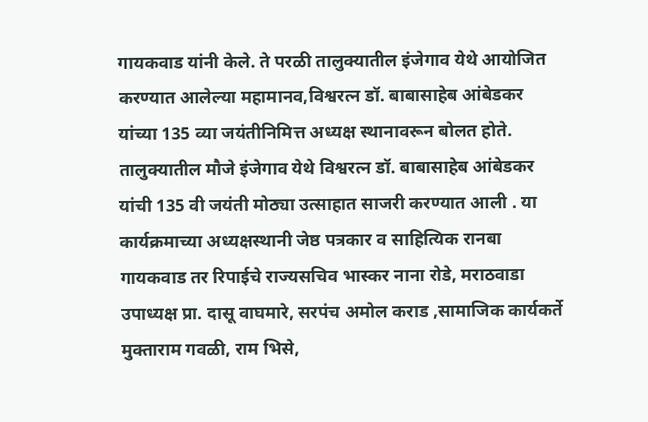गायकवाड यांनी केले. ते परळी तालुक्यातील इंजेगाव येथे आयोजित करण्यात आलेल्या महामानव,विश्वरत्न डॉ. बाबासाहेब आंबेडकर यांच्या 135 व्या जयंतीनिमित्त अध्यक्ष स्थानावरून बोलत होते.
तालुक्यातील मौजे इंजेगाव येथे विश्वरत्न डॉ. बाबासाहेब आंबेडकर यांची 135 वी जयंती मोठ्या उत्साहात साजरी करण्यात आली . या कार्यक्रमाच्या अध्यक्षस्थानी जेष्ठ पत्रकार व साहित्यिक रानबा गायकवाड तर रिपाईचे राज्यसचिव भास्कर नाना रोडे, मराठवाडा उपाध्यक्ष प्रा. दासू वाघमारे, सरपंच अमोल कराड ,सामाजिक कार्यकर्ते मुक्ताराम गवळी, राम भिसे,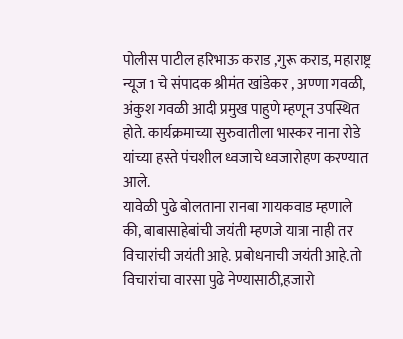पोलीस पाटील हरिभाऊ कराड ,गुरू कराड, महाराष्ट्र न्यूज 1 चे संपादक श्रीमंत खांडेकर , अण्णा गवळी, अंकुश गवळी आदी प्रमुख पाहुणे म्हणून उपस्थित होते. कार्यक्रमाच्या सुरुवातीला भास्कर नाना रोडे यांच्या हस्ते पंचशील ध्वजाचे ध्वजारोहण करण्यात आले.
यावेळी पुढे बोलताना रानबा गायकवाड म्हणाले की, बाबासाहेबांची जयंती म्हणजे यात्रा नाही तर विचारांची जयंती आहे. प्रबोधनाची जयंती आहे.तो विचारांचा वारसा पुढे नेण्यासाठी,हजारो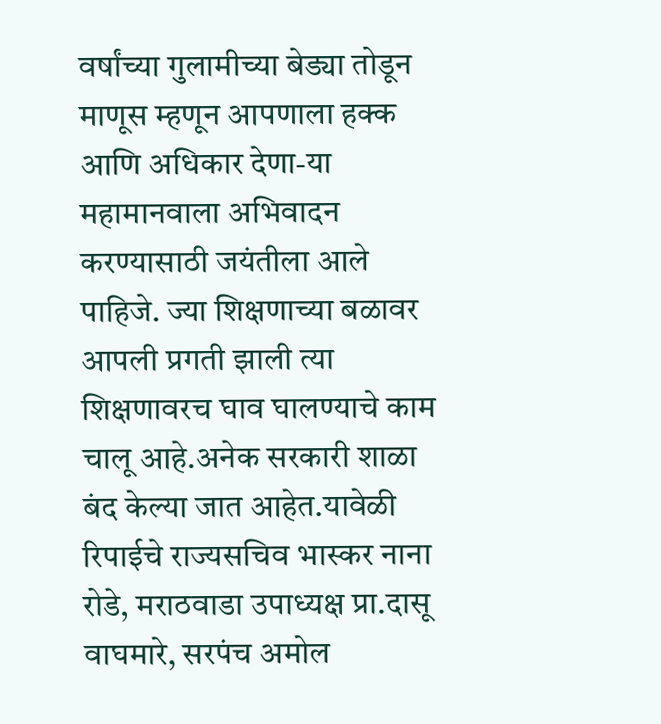वर्षांच्या गुलामीच्या बेड्या तोडून माणूस म्हणून आपणाला हक्क आणि अधिकार देणा-या महामानवाला अभिवादन करण्यासाठी जयंतीला आले पाहिजे. ज्या शिक्षणाच्या बळावर आपली प्रगती झाली त्या शिक्षणावरच घाव घालण्याचे काम चालू आहे.अनेक सरकारी शाळा बंद केल्या जात आहेत.यावेळी रिपाईचे राज्यसचिव भास्कर नाना रोडे, मराठवाडा उपाध्यक्ष प्रा.दासू वाघमारे, सरपंच अमोल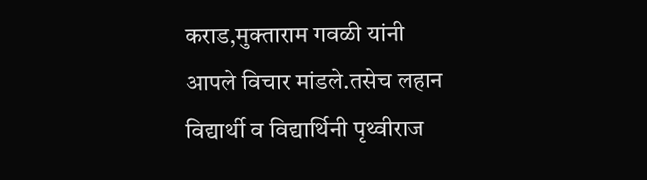कराड,मुक्ताराम गवळी यांनी आपले विचार मांडले.तसेच लहान विद्यार्थी व विद्यार्थिनी पृथ्वीराज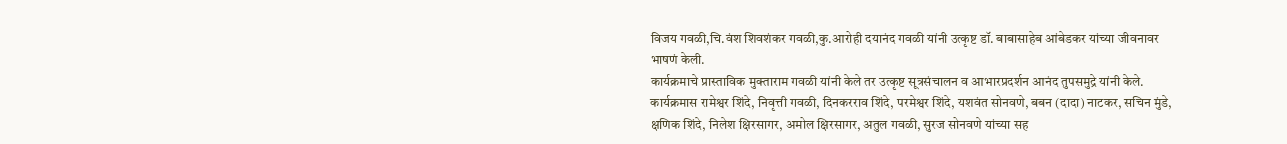विजय गवळी,चि.वंश शिवशंकर गवळी,कु.आरोही दयानंद गवळी यांनी उत्कृष्ट डॉ. बाबासाहेब आंबेडकर यांच्या जीवनावर भाषणं केली.
कार्यक्रमाचे प्रास्ताविक मुक्ताराम गवळी यांनी केले तर उत्कृष्ट सूत्रसंचालन व आभारप्रदर्शन आनंद तुपसमुद्रे यांनी केले. कार्यक्रमास रामेश्वर शिंदे, निवृत्ती गवळी, दिनकरराव शिंदे, परमेश्वर शिंदे, यशवंत सोनवणे, बबन (दादा) नाटकर, सचिन मुंडे, क्षणिक शिंदे, निलेश क्षिरसागर, अमोल क्षिरसागर, अतुल गवळी, सुरज सोनवणे यांच्या सह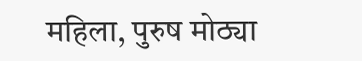महिला, पुरुष मोठ्या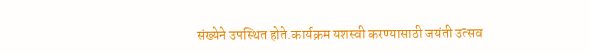संख्येने उपस्थित होते.कार्यक्रम यशस्वी करण्यासाठी जयंती उत्सव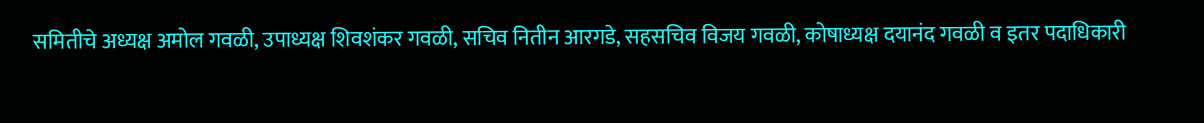समितीचे अध्यक्ष अमोल गवळी, उपाध्यक्ष शिवशंकर गवळी, सचिव नितीन आरगडे, सहसचिव विजय गवळी, कोषाध्यक्ष दयानंद गवळी व इतर पदाधिकारी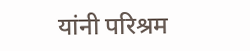यांनी परिश्रम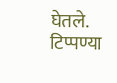घेतले.
टिप्पण्या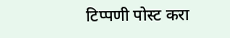टिप्पणी पोस्ट करा